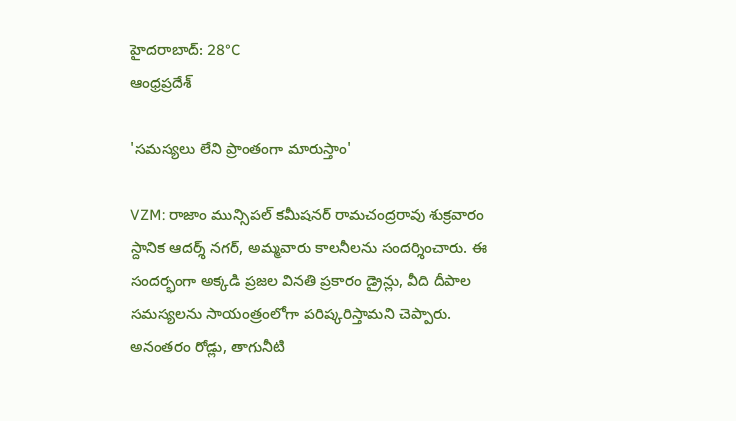హైదరాబాద్: 28°C
ఆంధ్రప్రదేశ్

'సమస్యలు లేని ప్రాంతంగా మారుస్తాం'

VZM: రాజాం మున్సిపల్ కమీషనర్ రామచంద్రరావు శుక్రవారం స్దానిక ఆదర్శ్‌ నగర్‌, అమ్మవారు కాలనీలను సందర్శించారు. ఈ సందర్భంగా అక్కడి ప్రజల వినతి ప్రకారం డ్రైన్లు, వీది దీపాల సమస్యలను సాయంత్రంలోగా పరిష్కరిస్తామని చెప్పారు. అనంతరం రోడ్లు, తాగునీటి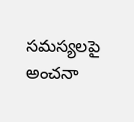సమస్యలపై అంచనా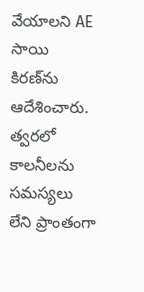వేయాలని AE సాయి కిరణ్‌‌ను ఆదేశించారు. త్వరలో కాలనీలను సమస్యలు లేని ప్రాంతంగా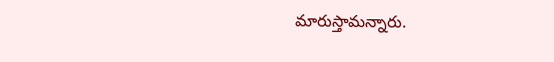మారుస్తామన్నారు.